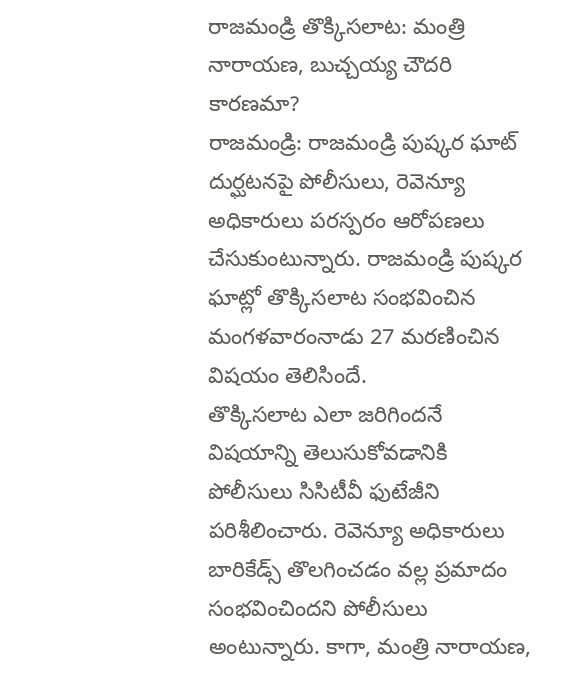రాజమండ్రి తొక్కిసలాట: మంత్రి నారాయణ, బుచ్చయ్య చౌదరి కారణమా?
రాజమండ్రి: రాజమండ్రి పుష్కర ఘాట్ దుర్ఘటనపై పోలీసులు, రెవెన్యూ అధికారులు పరస్పరం ఆరోపణలు చేసుకుంటున్నారు. రాజమండ్రి పుష్కర ఘాట్లో తొక్కిసలాట సంభవించిన మంగళవారంనాడు 27 మరణించిన విషయం తెలిసిందే.
తొక్కిసలాట ఎలా జరిగిందనే విషయాన్ని తెలుసుకోవడానికి పోలీసులు సిసిటీవీ ఫుటేజీని పరిశీలించారు. రెవెన్యూ అధికారులు బారికేడ్స్ తొలగించడం వల్ల ప్రమాదం సంభవించిందని పోలీసులు అంటున్నారు. కాగా, మంత్రి నారాయణ,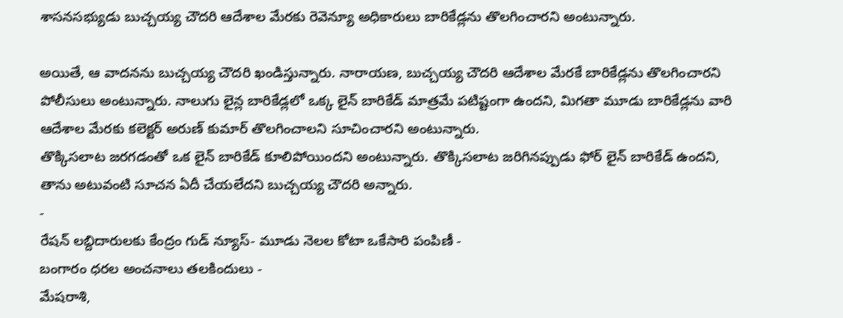శాసనసభ్యుడు బుచ్చయ్య చౌదరి ఆదేశాల మేరకు రెవెన్యూ అధికారులు బారికేడ్లను తొలగించారని అంటున్నారు.

అయితే, ఆ వాదనను బుచ్చయ్య చౌదరి ఖండిస్తున్నారు. నారాయణ, బుచ్చయ్య చౌదరి ఆదేశాల మేరకే బారికేడ్లను తొలగించారని పోలీసులు అంటున్నారు. నాలుగు లైన్ల బారికేడ్లలో ఒక్క లైన్ బారికేడ్ మాత్రమే పటిష్టంగా ఉందని, మిగతా మూడు బారికేడ్లను వారి ఆదేశాల మేరకు కలెక్టర్ అరుణ్ కుమార్ తొలగించాలని సూచించారని అంటున్నారు.
తొక్కిసలాట జరగడంతో ఒక లైన్ బారికేడ్ కూలిపోయిందని అంటున్నారు. తొక్కిసలాట జరిగినప్పుడు ఫోర్ లైన్ బారికేడ్ ఉందని, తాను అటువంటి సూచన ఏదీ చేయలేదని బుచ్చయ్య చౌదరి అన్నారు.
-
రేషన్ లబ్దిదారులకు కేంద్రం గుడ్ న్యూస్- మూడు నెలల కోటా ఒకేసారి పంపిణీ -
బంగారం ధరల అంచనాలు తలకిందులు -
మేషరాశి,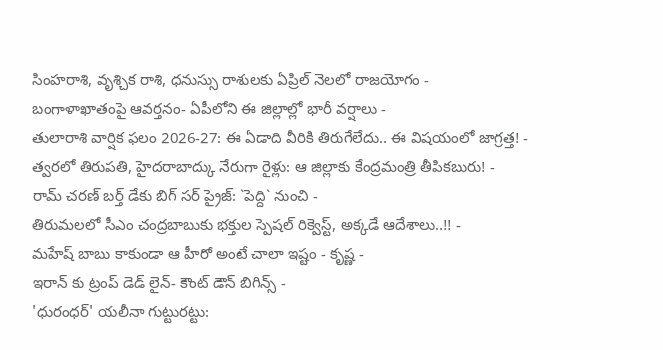సింహరాశి, వృశ్చిక రాశి, ధనుస్సు రాశులకు ఏప్రిల్ నెలలో రాజయోగం -
బంగాళాఖాతంపై ఆవర్తనం- ఏపీలోని ఈ జిల్లాల్లో భారీ వర్షాలు -
తులారాశి వార్షిక ఫలం 2026-27: ఈ ఏడాది వీరికి తిరుగేలేదు.. ఈ విషయంలో జాగ్రత్త! -
త్వరలో తిరుపతి, హైదరాబాద్కు నేరుగా రైళ్లు: ఆ జిల్లాకు కేంద్రమంత్రి తీపికబురు! -
రామ్ చరణ్ బర్త్ డేకు బిగ్ సర్ ప్రైజ్: `పెద్ది` నుంచి -
తిరుమలలో సీఎం చంద్రబాబుకు భక్తుల స్పెషల్ రిక్వెస్ట్, అక్కడే ఆదేశాలు..!! -
మహేష్ బాబు కాకుండా ఆ హీరో అంటే చాలా ఇష్టం - కృష్ణ -
ఇరాన్ కు ట్రంప్ డెడ్ లైన్- కౌంట్ డౌన్ బిగిన్స్ -
'ధురంధర్' యలీనా గుట్టురట్టు: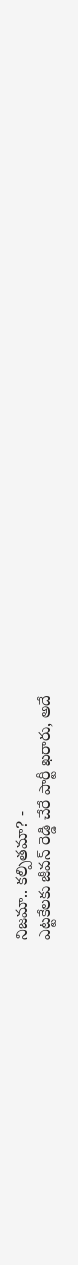నిజమా.. కల్పితమా? -
ఎట్టకేలకు జీవన్ రెడ్డి చేరే పార్టీ ఖరారు, అదే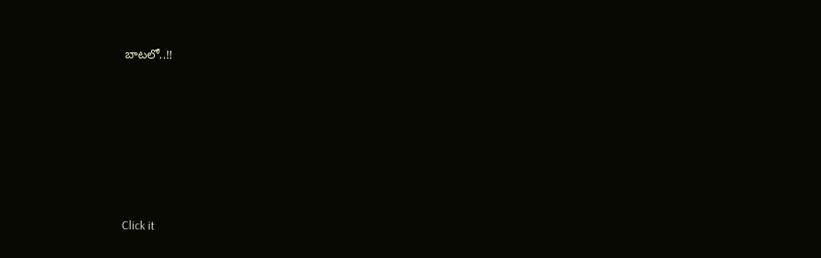బాటలో..!!












Click it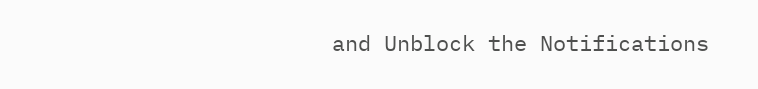and Unblock the Notifications